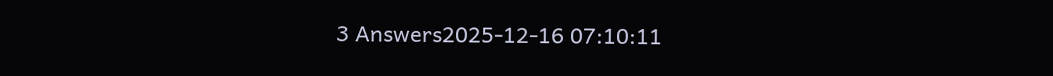3 Answers2025-12-16 07:10:11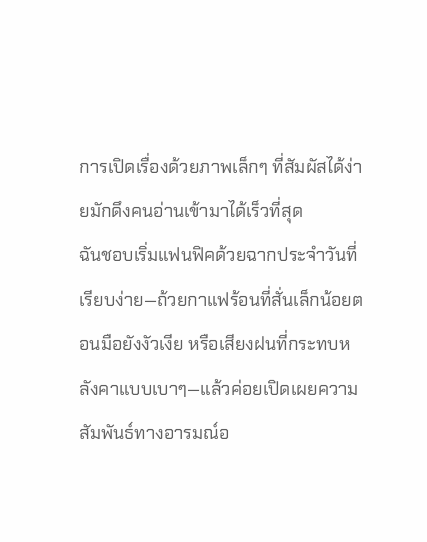การเปิดเรื่องด้วยภาพเล็กๆ ที่สัมผัสได้ง่ายมักดึงคนอ่านเข้ามาได้เร็วที่สุด
ฉันชอบเริ่มแฟนฟิคด้วยฉากประจำวันที่เรียบง่าย—ถ้วยกาแฟร้อนที่สั่นเล็กน้อยตอนมือยังงัวเงีย หรือเสียงฝนที่กระทบหลังคาแบบเบาๆ—แล้วค่อยเปิดเผยความสัมพันธ์ทางอารมณ์อ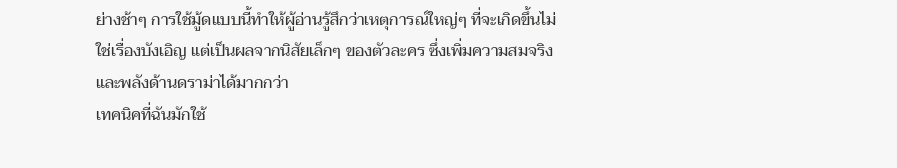ย่างช้าๆ การใช้มู้ดแบบนี้ทำให้ผู้อ่านรู้สึกว่าเหตุการณ์ใหญ่ๆ ที่จะเกิดขึ้นไม่ใช่เรื่องบังเอิญ แต่เป็นผลจากนิสัยเล็กๆ ของตัวละคร ซึ่งเพิ่มความสมจริงและพลังด้านดราม่าได้มากกว่า
เทคนิคที่ฉันมักใช้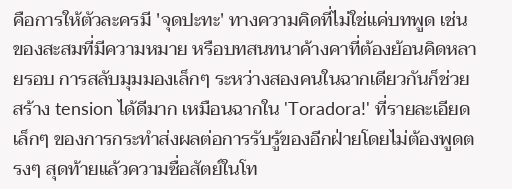คือการให้ตัวละครมี 'จุดปะทะ' ทางความคิดที่ไม่ใช่แค่บทพูด เช่น ของสะสมที่มีความหมาย หรือบทสนทนาค้างคาที่ต้องย้อนคิดหลายรอบ การสลับมุมมองเล็กๆ ระหว่างสองคนในฉากเดียวกันก็ช่วยสร้าง tension ได้ดีมาก เหมือนฉากใน 'Toradora!' ที่รายละเอียดเล็กๆ ของการกระทำส่งผลต่อการรับรู้ของอีกฝ่ายโดยไม่ต้องพูดตรงๆ สุดท้ายแล้วความซื่อสัตย์ในโท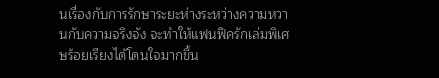นเรื่องกับการรักษาระยะห่างระหว่างความหวานกับความจริงจัง จะทำให้แฟนฟิครักเล่มพิเศษร้อยเรียงได้โดนใจมากขึ้น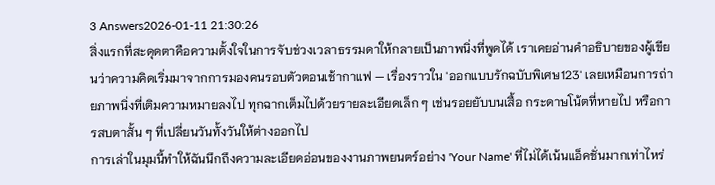3 Answers2026-01-11 21:30:26
สิ่งแรกที่สะดุดตาคือความตั้งใจในการจับช่วงเวลาธรรมดาให้กลายเป็นภาพนิ่งที่พูดได้ เราเคยอ่านคำอธิบายของผู้เขียนว่าความคิดเริ่มมาจากการมองคนรอบตัวตอนเช้ากาแฟ — เรื่องราวใน 'ออกแบบรักฉบับพิเศษ123' เลยเหมือนการถ่ายภาพนิ่งที่เติมความหมายลงไป ทุกฉากเต็มไปด้วยรายละเอียดเล็ก ๆ เช่นรอยยับบนเสื้อ กระดาษโน้ตที่หายไป หรือการสบตาสั้น ๆ ที่เปลี่ยนวันทั้งวันให้ต่างออกไป
การเล่าในมุมนี้ทำให้ฉันนึกถึงความละเอียดอ่อนของงานภาพยนตร์อย่าง 'Your Name' ที่ไม่ได้เน้นแอ็คชั่นมากเท่าไหร่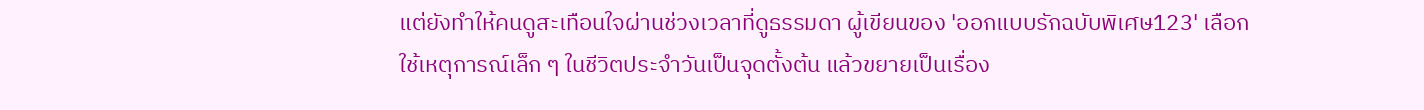แต่ยังทำให้คนดูสะเทือนใจผ่านช่วงเวลาที่ดูธรรมดา ผู้เขียนของ 'ออกแบบรักฉบับพิเศษ123' เลือกใช้เหตุการณ์เล็ก ๆ ในชีวิตประจำวันเป็นจุดตั้งต้น แล้วขยายเป็นเรื่อง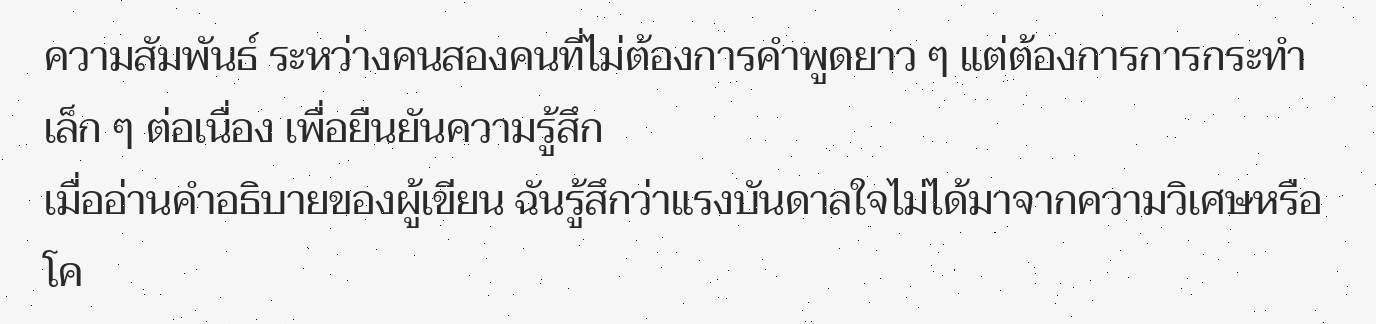ความสัมพันธ์ ระหว่างคนสองคนที่ไม่ต้องการคำพูดยาว ๆ แต่ต้องการการกระทำเล็ก ๆ ต่อเนื่อง เพื่อยืนยันความรู้สึก
เมื่ออ่านคำอธิบายของผู้เขียน ฉันรู้สึกว่าแรงบันดาลใจไม่ได้มาจากความวิเศษหรือโค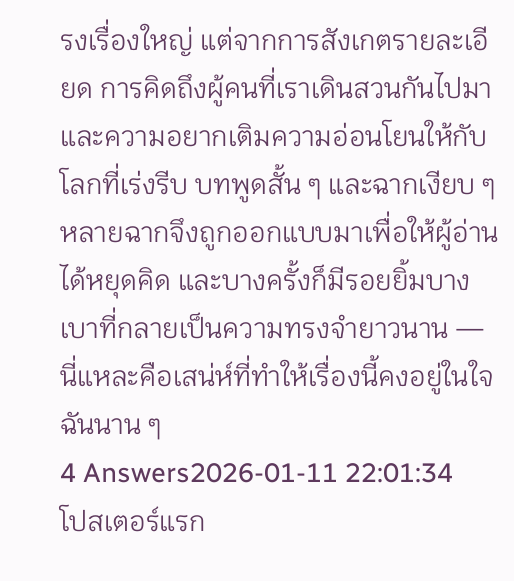รงเรื่องใหญ่ แต่จากการสังเกตรายละเอียด การคิดถึงผู้คนที่เราเดินสวนกันไปมา และความอยากเติมความอ่อนโยนให้กับโลกที่เร่งรีบ บทพูดสั้น ๆ และฉากเงียบ ๆ หลายฉากจึงถูกออกแบบมาเพื่อให้ผู้อ่านได้หยุดคิด และบางครั้งก็มีรอยยิ้มบางเบาที่กลายเป็นความทรงจำยาวนาน — นี่แหละคือเสน่ห์ที่ทำให้เรื่องนี้คงอยู่ในใจฉันนาน ๆ
4 Answers2026-01-11 22:01:34
โปสเตอร์แรก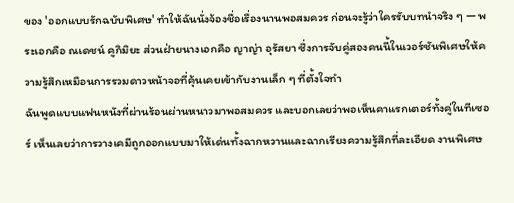ของ 'ออกแบบรักฉบับพิเศษ' ทำให้ฉันนั่งจ้องชื่อเรื่องนานพอสมควร ก่อนจะรู้ว่าใครรับบทนำจริง ๆ — พระเอกคือ ณเดชน์ คูกิมิยะ ส่วนฝ่ายนางเอกคือ ญาญ่า อุรัสยา ซึ่งการจับคู่สองคนนี้ในเวอร์ชันพิเศษให้ความรู้สึกเหมือนการรวมดาวหน้าจอที่คุ้นเคยเข้ากับงานเล็ก ๆ ที่ตั้งใจทำ
ฉันพูดแบบแฟนหนังที่ผ่านร้อนผ่านหนาวมาพอสมควร และบอกเลยว่าพอเห็นคาแรกเตอร์ทั้งคู่ในทีเซอร์ เห็นเลยว่าการวางเคมีถูกออกแบบมาให้เด่นทั้งฉากหวานและฉากเรียงความรู้สึกที่ละเอียด งานพิเศษ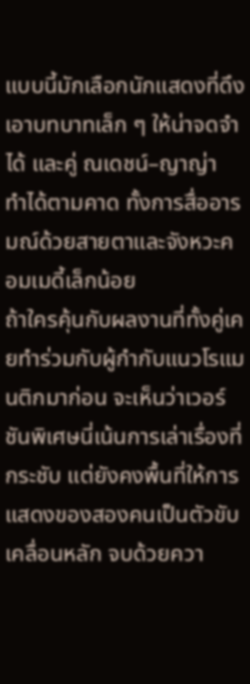แบบนี้มักเลือกนักแสดงที่ดึงเอาบทบาทเล็ก ๆ ให้น่าจดจำได้ และคู่ ณเดชน์–ญาญ่า ทำได้ตามคาด ทั้งการสื่ออารมณ์ด้วยสายตาและจังหวะคอมเมดี้เล็กน้อย
ถ้าใครคุ้นกับผลงานที่ทั้งคู่เคยทำร่วมกับผู้กำกับแนวโรแมนติกมาก่อน จะเห็นว่าเวอร์ชันพิเศษนี่เน้นการเล่าเรื่องที่กระชับ แต่ยังคงพื้นที่ให้การแสดงของสองคนเป็นตัวขับเคลื่อนหลัก จบด้วยควา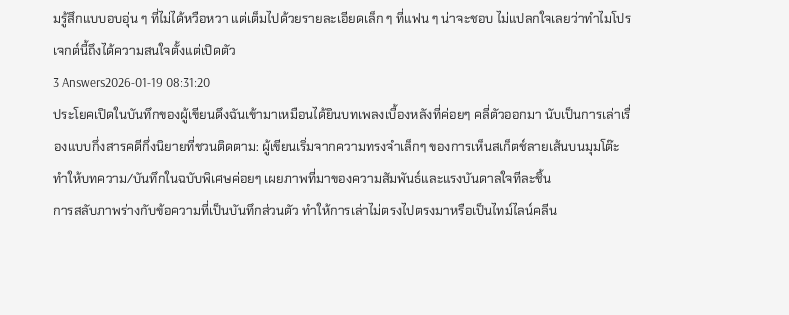มรู้สึกแบบอบอุ่น ๆ ที่ไม่ได้หวือหวา แต่เต็มไปด้วยรายละเอียดเล็ก ๆ ที่แฟน ๆ น่าจะชอบ ไม่แปลกใจเลยว่าทำไมโปรเจกต์นี้ถึงได้ความสนใจตั้งแต่เปิดตัว
3 Answers2026-01-19 08:31:20
ประโยคเปิดในบันทึกของผู้เขียนดึงฉันเข้ามาเหมือนได้ยินบทเพลงเบื้องหลังที่ค่อยๆ คลี่ตัวออกมา นับเป็นการเล่าเรื่องแบบกึ่งสารคดีกึ่งนิยายที่ชวนติดตาม: ผู้เขียนเริ่มจากความทรงจำเล็กๆ ของการเห็นสเก็ตช์ลายเส้นบนมุมโต๊ะ ทำให้บทความ/บันทึกในฉบับพิเศษค่อยๆ เผยภาพที่มาของความสัมพันธ์และแรงบันดาลใจทีละชิ้น
การสลับภาพร่างกับข้อความที่เป็นบันทึกส่วนตัว ทำให้การเล่าไม่ตรงไปตรงมาหรือเป็นไทม์ไลน์คลีน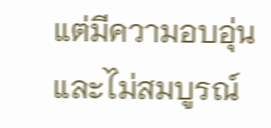แต่มีความอบอุ่นและไม่สมบูรณ์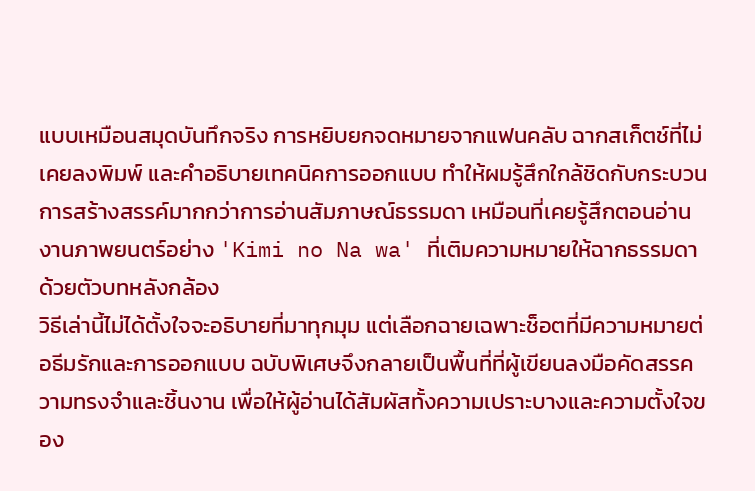แบบเหมือนสมุดบันทึกจริง การหยิบยกจดหมายจากแฟนคลับ ฉากสเก็ตช์ที่ไม่เคยลงพิมพ์ และคำอธิบายเทคนิคการออกแบบ ทำให้ผมรู้สึกใกล้ชิดกับกระบวนการสร้างสรรค์มากกว่าการอ่านสัมภาษณ์ธรรมดา เหมือนที่เคยรู้สึกตอนอ่านงานภาพยนตร์อย่าง 'Kimi no Na wa' ที่เติมความหมายให้ฉากธรรมดาด้วยตัวบทหลังกล้อง
วิธีเล่านี้ไม่ได้ตั้งใจจะอธิบายที่มาทุกมุม แต่เลือกฉายเฉพาะช็อตที่มีความหมายต่อธีมรักและการออกแบบ ฉบับพิเศษจึงกลายเป็นพื้นที่ที่ผู้เขียนลงมือคัดสรรความทรงจำและชิ้นงาน เพื่อให้ผู้อ่านได้สัมผัสทั้งความเปราะบางและความตั้งใจของ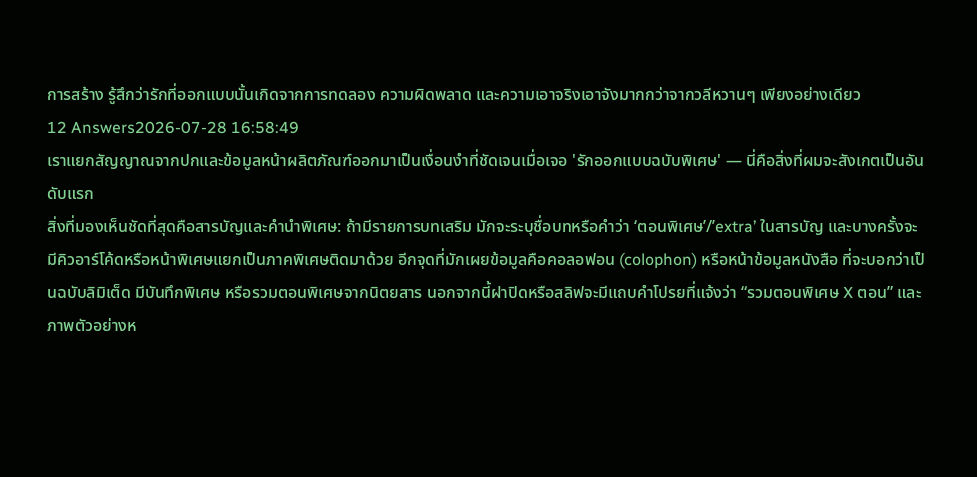การสร้าง รู้สึกว่ารักที่ออกแบบนั้นเกิดจากการทดลอง ความผิดพลาด และความเอาจริงเอาจังมากกว่าจากวลีหวานๆ เพียงอย่างเดียว
12 Answers2026-07-28 16:58:49
เราแยกสัญญาณจากปกและข้อมูลหน้าผลิตภัณฑ์ออกมาเป็นเงื่อนงำที่ชัดเจนเมื่อเจอ 'รักออกแบบฉบับพิเศษ' — นี่คือสิ่งที่ผมจะสังเกตเป็นอันดับแรก
สิ่งที่มองเห็นชัดที่สุดคือสารบัญและคำนำพิเศษ: ถ้ามีรายการบทเสริม มักจะระบุชื่อบทหรือคำว่า ‘ตอนพิเศษ’/’extra’ ในสารบัญ และบางครั้งจะมีคิวอาร์โค้ดหรือหน้าพิเศษแยกเป็นภาคพิเศษติดมาด้วย อีกจุดที่มักเผยข้อมูลคือคอลอฟอน (colophon) หรือหน้าข้อมูลหนังสือ ที่จะบอกว่าเป็นฉบับลิมิเต็ด มีบันทึกพิเศษ หรือรวมตอนพิเศษจากนิตยสาร นอกจากนี้ฝาปิดหรือสลิฟจะมีแถบคำโปรยที่แจ้งว่า “รวมตอนพิเศษ X ตอน” และภาพตัวอย่างห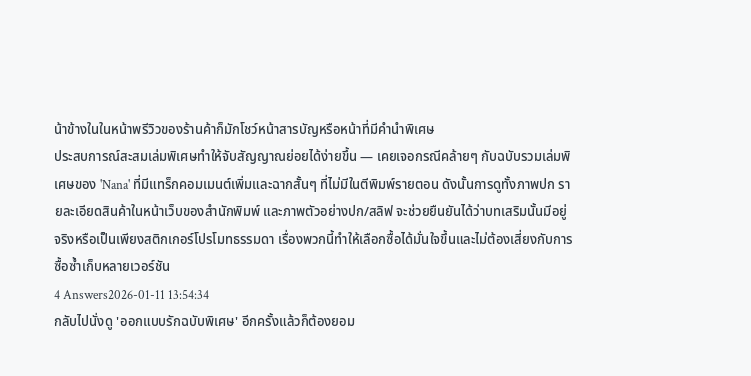น้าข้างในในหน้าพรีวิวของร้านค้าก็มักโชว์หน้าสารบัญหรือหน้าที่มีคำนำพิเศษ
ประสบการณ์สะสมเล่มพิเศษทำให้จับสัญญาณย่อยได้ง่ายขึ้น — เคยเจอกรณีคล้ายๆ กับฉบับรวมเล่มพิเศษของ 'Nana' ที่มีแทร็กคอมเมนต์เพิ่มและฉากสั้นๆ ที่ไม่มีในตีพิมพ์รายตอน ดังนั้นการดูทั้งภาพปก รายละเอียดสินค้าในหน้าเว็บของสำนักพิมพ์ และภาพตัวอย่างปก/สลิฟ จะช่วยยืนยันได้ว่าบทเสริมนั้นมีอยู่จริงหรือเป็นเพียงสติกเกอร์โปรโมทธรรมดา เรื่องพวกนี้ทำให้เลือกซื้อได้มั่นใจขึ้นและไม่ต้องเสี่ยงกับการซื้อซ้ำเก็บหลายเวอร์ชัน
4 Answers2026-01-11 13:54:34
กลับไปนั่งดู 'ออกแบบรักฉบับพิเศษ' อีกครั้งแล้วก็ต้องยอม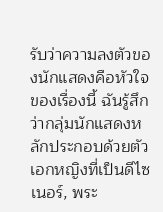รับว่าความลงตัวของนักแสดงคือหัวใจของเรื่องนี้ ฉันรู้สึกว่ากลุ่มนักแสดงหลักประกอบด้วยตัวเอกหญิงที่เป็นดีไซเนอร์, พระ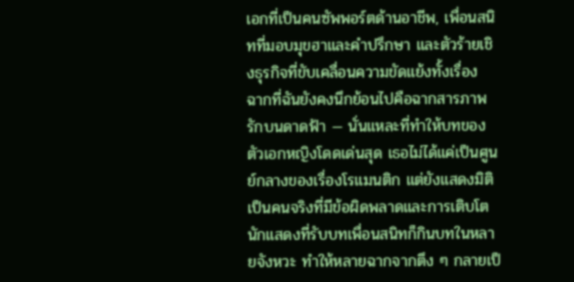เอกที่เป็นคนซัพพอร์ตด้านอาชีพ, เพื่อนสนิทที่มอบมุขฮาและคำปรึกษา และตัวร้ายเชิงธุรกิจที่ขับเคลื่อนความขัดแย้งทั้งเรื่อง
ฉากที่ฉันยังคงนึกย้อนไปคือฉากสารภาพรักบนดาดฟ้า — นั่นแหละที่ทำให้บทของตัวเอกหญิงโดดเด่นสุด เธอไม่ได้แค่เป็นศูนย์กลางของเรื่องโรแมนติก แต่ยังแสดงมิติเป็นคนจริงที่มีข้อผิดพลาดและการเติบโต นักแสดงที่รับบทเพื่อนสนิทก็กินบทในหลายจังหวะ ทำให้หลายฉากจากตึง ๆ กลายเป็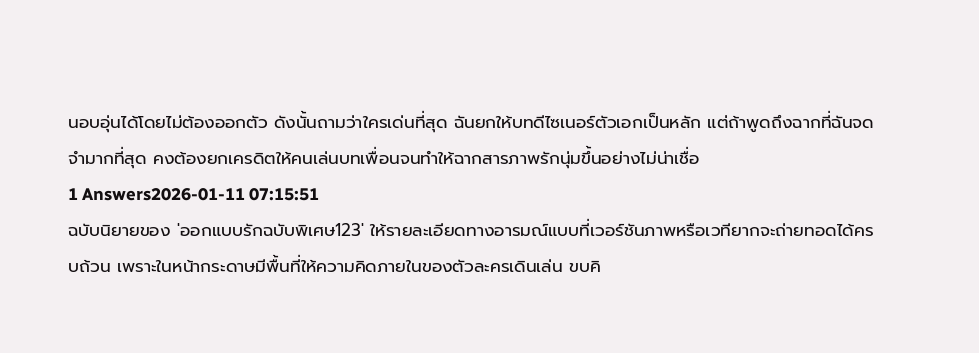นอบอุ่นได้โดยไม่ต้องออกตัว ดังนั้นถามว่าใครเด่นที่สุด ฉันยกให้บทดีไซเนอร์ตัวเอกเป็นหลัก แต่ถ้าพูดถึงฉากที่ฉันจดจำมากที่สุด คงต้องยกเครดิตให้คนเล่นบทเพื่อนจนทำให้ฉากสารภาพรักนุ่มขึ้นอย่างไม่น่าเชื่อ
1 Answers2026-01-11 07:15:51
ฉบับนิยายของ 'ออกแบบรักฉบับพิเศษ123' ให้รายละเอียดทางอารมณ์แบบที่เวอร์ชันภาพหรือเวทียากจะถ่ายทอดได้ครบถ้วน เพราะในหน้ากระดาษมีพื้นที่ให้ความคิดภายในของตัวละครเดินเล่น ขบคิ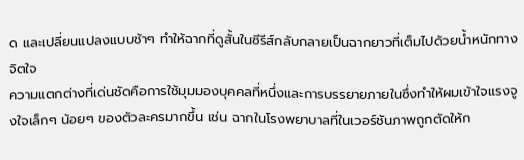ด และเปลี่ยนแปลงแบบช้าๆ ทำให้ฉากที่ดูสั้นในซีรีส์กลับกลายเป็นฉากยาวที่เต็มไปด้วยน้ำหนักทางจิตใจ
ความแตกต่างที่เด่นชัดคือการใช้มุมมองบุคคลที่หนึ่งและการบรรยายภายในซึ่งทำให้ผมเข้าใจแรงจูงใจเล็กๆ น้อยๆ ของตัวละครมากขึ้น เช่น ฉากในโรงพยาบาลที่ในเวอร์ชันภาพถูกตัดให้ก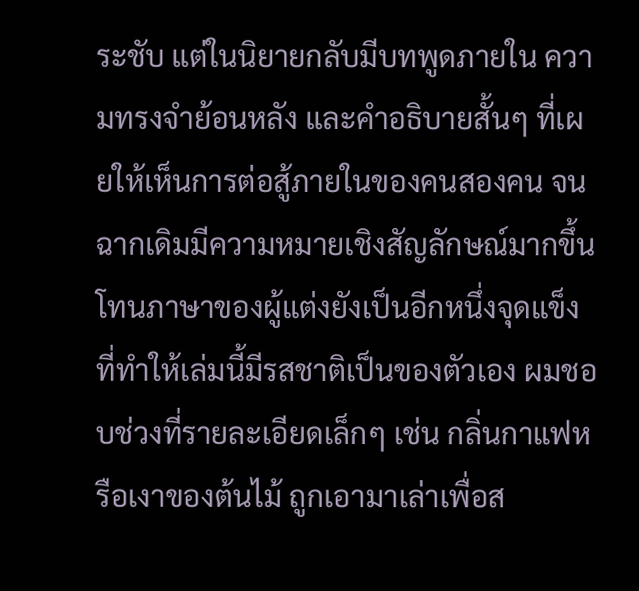ระชับ แต่ในนิยายกลับมีบทพูดภายใน ความทรงจำย้อนหลัง และคำอธิบายสั้นๆ ที่เผยให้เห็นการต่อสู้ภายในของคนสองคน จนฉากเดิมมีความหมายเชิงสัญลักษณ์มากขึ้น
โทนภาษาของผู้แต่งยังเป็นอีกหนึ่งจุดแข็งที่ทำให้เล่มนี้มีรสชาติเป็นของตัวเอง ผมชอบช่วงที่รายละเอียดเล็กๆ เช่น กลิ่นกาแฟหรือเงาของต้นไม้ ถูกเอามาเล่าเพื่อส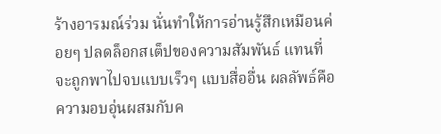ร้างอารมณ์ร่วม นั่นทำให้การอ่านรู้สึกเหมือนค่อยๆ ปลดล็อกสเต็ปของความสัมพันธ์ แทนที่จะถูกพาไปจบแบบเร็วๆ แบบสื่ออื่น ผลลัพธ์คือความอบอุ่นผสมกับค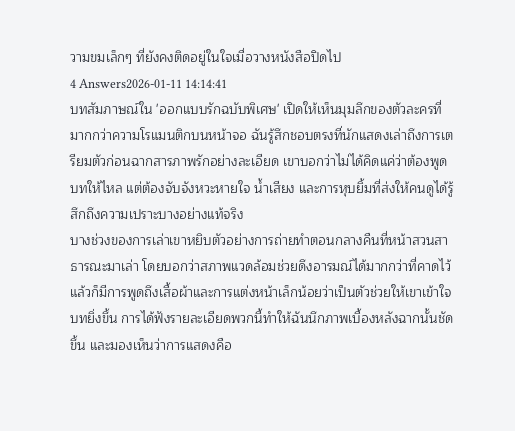วามขมเล็กๆ ที่ยังคงติดอยู่ในใจเมื่อวางหนังสือปิดไป
4 Answers2026-01-11 14:14:41
บทสัมภาษณ์ใน 'ออกแบบรักฉบับพิเศษ' เปิดให้เห็นมุมลึกของตัวละครที่มากกว่าความโรแมนติกบนหน้าจอ ฉันรู้สึกชอบตรงที่นักแสดงเล่าถึงการเตรียมตัวก่อนฉากสารภาพรักอย่างละเอียด เขาบอกว่าไม่ได้คิดแค่ว่าต้องพูดบทให้ไหล แต่ต้องจับจังหวะหายใจ น้ำเสียง และการหุบยิ้มที่ส่งให้คนดูได้รู้สึกถึงความเปราะบางอย่างแท้จริง
บางช่วงของการเล่าเขาหยิบตัวอย่างการถ่ายทำตอนกลางคืนที่หน้าสวนสาธารณะมาเล่า โดยบอกว่าสภาพแวดล้อมช่วยดึงอารมณ์ได้มากกว่าที่คาดไว้ แล้วก็มีการพูดถึงเสื้อผ้าและการแต่งหน้าเล็กน้อยว่าเป็นตัวช่วยให้เขาเข้าใจบทยิ่งขึ้น การได้ฟังรายละเอียดพวกนี้ทำให้ฉันนึกภาพเบื้องหลังฉากนั้นชัดขึ้น และมองเห็นว่าการแสดงคือ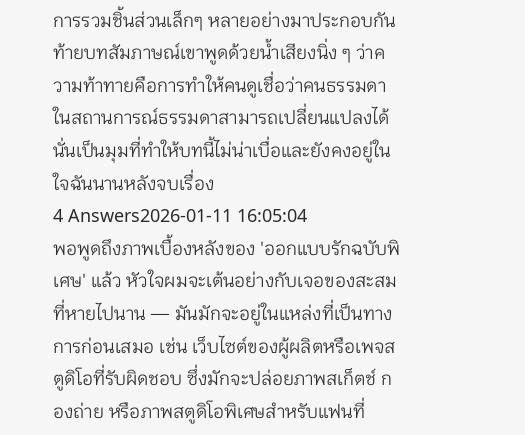การรวมชิ้นส่วนเล็กๆ หลายอย่างมาประกอบกัน
ท้ายบทสัมภาษณ์เขาพูดด้วยน้ำเสียงนิ่ง ๆ ว่าความท้าทายคือการทำให้คนดูเชื่อว่าคนธรรมดาในสถานการณ์ธรรมดาสามารถเปลี่ยนแปลงได้ นั่นเป็นมุมที่ทำให้บทนี้ไม่น่าเบื่อและยังคงอยู่ในใจฉันนานหลังจบเรื่อง
4 Answers2026-01-11 16:05:04
พอพูดถึงภาพเบื้องหลังของ 'ออกแบบรักฉบับพิเศษ' แล้ว หัวใจผมจะเต้นอย่างกับเจอของสะสมที่หายไปนาน — มันมักจะอยู่ในแหล่งที่เป็นทางการก่อนเสมอ เช่น เว็บไซต์ของผู้ผลิตหรือเพจสตูดิโอที่รับผิดชอบ ซึ่งมักจะปล่อยภาพสเก็ตช์ กองถ่าย หรือภาพสตูดิโอพิเศษสำหรับแฟนที่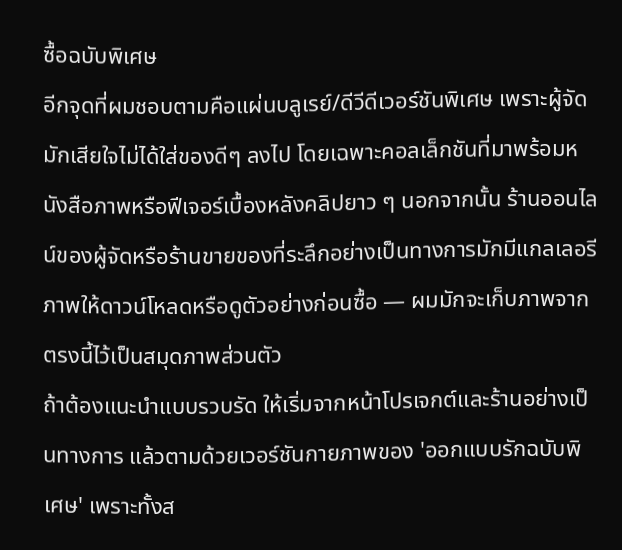ซื้อฉบับพิเศษ
อีกจุดที่ผมชอบตามคือแผ่นบลูเรย์/ดีวีดีเวอร์ชันพิเศษ เพราะผู้จัดมักเสียใจไม่ได้ใส่ของดีๆ ลงไป โดยเฉพาะคอลเล็กชันที่มาพร้อมหนังสือภาพหรือฟีเจอร์เบื้องหลังคลิปยาว ๆ นอกจากนั้น ร้านออนไลน์ของผู้จัดหรือร้านขายของที่ระลึกอย่างเป็นทางการมักมีแกลเลอรีภาพให้ดาวน์โหลดหรือดูตัวอย่างก่อนซื้อ — ผมมักจะเก็บภาพจากตรงนี้ไว้เป็นสมุดภาพส่วนตัว
ถ้าต้องแนะนำแบบรวบรัด ให้เริ่มจากหน้าโปรเจกต์และร้านอย่างเป็นทางการ แล้วตามด้วยเวอร์ชันกายภาพของ 'ออกแบบรักฉบับพิเศษ' เพราะทั้งส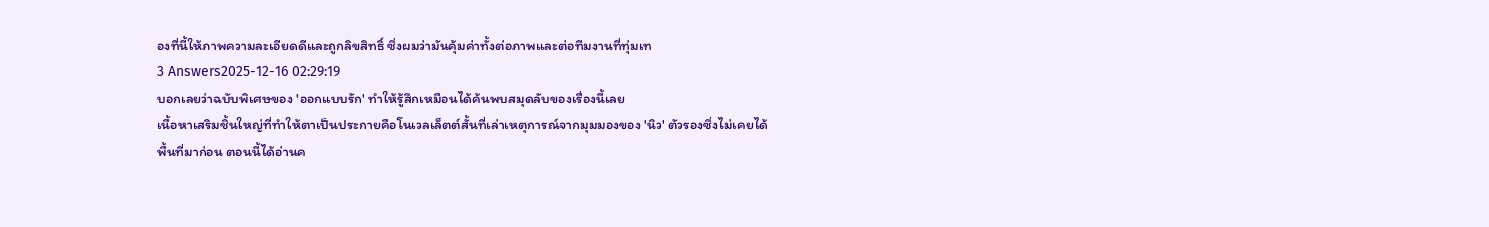องที่นี้ให้ภาพความละเอียดดีและถูกลิขสิทธิ์ ซึ่งผมว่ามันคุ้มค่าทั้งต่อภาพและต่อทีมงานที่ทุ่มเท
3 Answers2025-12-16 02:29:19
บอกเลยว่าฉบับพิเศษของ 'ออกแบบรัก' ทำให้รู้สึกเหมือนได้ค้นพบสมุดลับของเรื่องนี้เลย
เนื้อหาเสริมชิ้นใหญ่ที่ทำให้ตาเป็นประกายคือโนเวลเล็ตต์สั้นที่เล่าเหตุการณ์จากมุมมองของ 'นิว' ตัวรองซึ่งไม่เคยได้พื้นที่มาก่อน ตอนนี้ได้อ่านค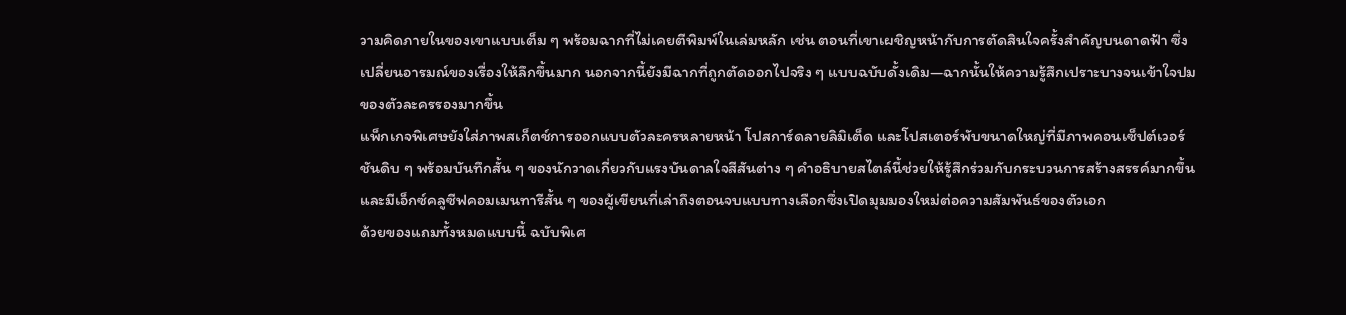วามคิดภายในของเขาแบบเต็ม ๆ พร้อมฉากที่ไม่เคยตีพิมพ์ในเล่มหลัก เช่น ตอนที่เขาเผชิญหน้ากับการตัดสินใจครั้งสำคัญบนดาดฟ้า ซึ่งเปลี่ยนอารมณ์ของเรื่องให้ลึกขึ้นมาก นอกจากนี้ยังมีฉากที่ถูกตัดออกไปจริง ๆ แบบฉบับดั้งเดิม—ฉากนั้นให้ความรู้สึกเปราะบางจนเข้าใจปมของตัวละครรองมากขึ้น
แพ็กเกจพิเศษยังใส่ภาพสเก็ตช์การออกแบบตัวละครหลายหน้า โปสการ์ดลายลิมิเต็ด และโปสเตอร์พับขนาดใหญ่ที่มีภาพคอนเซ็ปต์เวอร์ชันดิบ ๆ พร้อมบันทึกสั้น ๆ ของนักวาดเกี่ยวกับแรงบันดาลใจสีสันต่าง ๆ คำอธิบายสไตล์นี้ช่วยให้รู้สึกร่วมกับกระบวนการสร้างสรรค์มากขึ้น และมีเอ็กซ์คลูซีฟคอมเมนทารีสั้น ๆ ของผู้เขียนที่เล่าถึงตอนจบแบบทางเลือกซึ่งเปิดมุมมองใหม่ต่อความสัมพันธ์ของตัวเอก
ด้วยของแถมทั้งหมดแบบนี้ ฉบับพิเศ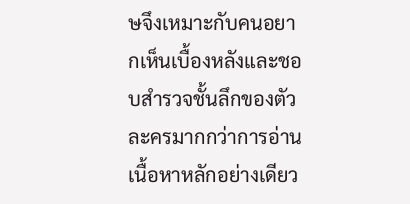ษจึงเหมาะกับคนอยากเห็นเบื้องหลังและชอบสำรวจชั้นลึกของตัวละครมากกว่าการอ่านเนื้อหาหลักอย่างเดียว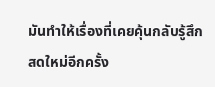มันทำให้เรื่องที่เคยคุ้นกลับรู้สึกสดใหม่อีกครั้ง